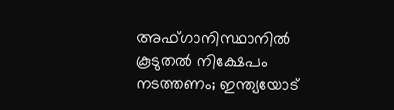അഫ്ഗാനിസ്ഥാനില്‍ കൂടുതല്‍ നിക്ഷേപം നടത്തണം; ഇന്ത്യയോട്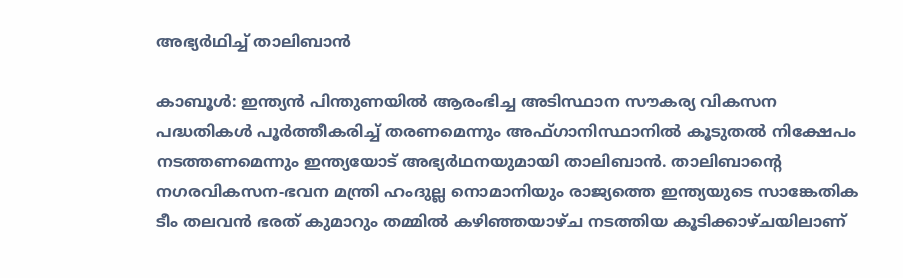അഭ്യര്‍ഥിച്ച് താലിബാന്‍

കാബൂള്‍: ഇന്ത്യന്‍ പിന്തുണയില്‍ ആരംഭിച്ച അടിസ്ഥാന സൗകര്യ വികസന പദ്ധതികള്‍ പൂര്‍ത്തീകരിച്ച് തരണമെന്നും അഫ്ഗാനിസ്ഥാനില്‍ കൂടുതല്‍ നിക്ഷേപം നടത്തണമെന്നും ഇന്ത്യയോട് അഭ്യര്‍ഥനയുമായി താലിബാന്‍. താലിബാന്റെ നഗരവികസന-ഭവന മന്ത്രി ഹംദുല്ല നൊമാനിയും രാജ്യത്തെ ഇന്ത്യയുടെ സാങ്കേതിക ടീം തലവന്‍ ഭരത് കുമാറും തമ്മില്‍ കഴിഞ്ഞയാഴ്ച നടത്തിയ കൂടിക്കാഴ്ചയിലാണ്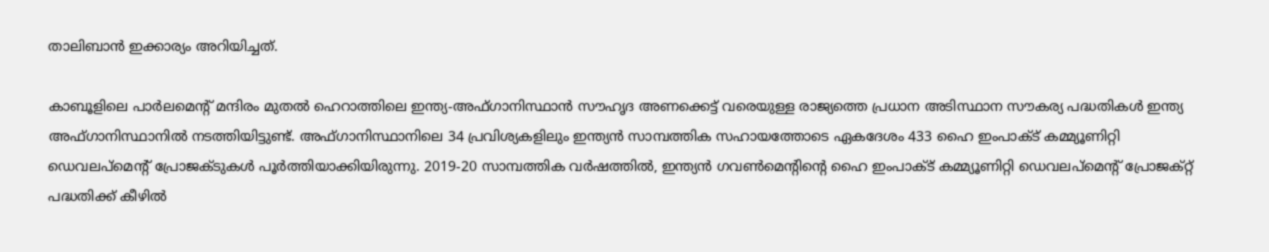താലിബാന്‍ ഇക്കാര്യം അറിയിച്ചത്.

കാബൂളിലെ പാര്‍ലമെന്റ് മന്ദിരം മുതല്‍ ഹെറാത്തിലെ ഇന്ത്യ-അഫ്ഗാനിസ്ഥാന്‍ സൗഹൃദ അണക്കെട്ട് വരെയുള്ള രാജ്യത്തെ പ്രധാന അടിസ്ഥാന സൗകര്യ പദ്ധതികള്‍ ഇന്ത്യ അഫ്ഗാനിസ്ഥാനില്‍ നടത്തിയിട്ടുണ്ട്. അഫ്ഗാനിസ്ഥാനിലെ 34 പ്രവിശ്യകളിലും ഇന്ത്യന്‍ സാമ്പത്തിക സഹായത്തോടെ ഏകദേശം 433 ഹൈ ഇംപാക്ട് കമ്മ്യൂണിറ്റി ഡെവലപ്മെന്റ് പ്രോജക്ടുകള്‍ പൂര്‍ത്തിയാക്കിയിരുന്നു. 2019-20 സാമ്പത്തിക വര്‍ഷത്തില്‍, ഇന്ത്യന്‍ ഗവണ്‍മെന്റിന്റെ ഹൈ ഇംപാക്ട് കമ്മ്യൂണിറ്റി ഡെവലപ്മെന്റ് പ്രോജക്റ്റ് പദ്ധതിക്ക് കീഴില്‍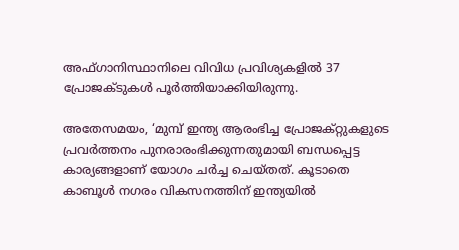അഫ്ഗാനിസ്ഥാനിലെ വിവിധ പ്രവിശ്യകളില്‍ 37 പ്രോജക്ടുകള്‍ പൂര്‍ത്തിയാക്കിയിരുന്നു.

അതേസമയം, ‘മുമ്പ് ഇന്ത്യ ആരംഭിച്ച പ്രോജക്റ്റുകളുടെ പ്രവര്‍ത്തനം പുനരാരംഭിക്കുന്നതുമായി ബന്ധപ്പെട്ട കാര്യങ്ങളാണ് യോഗം ചര്‍ച്ച ചെയ്തത്. കൂടാതെ കാബൂള്‍ നഗരം വികസനത്തിന് ഇന്ത്യയില്‍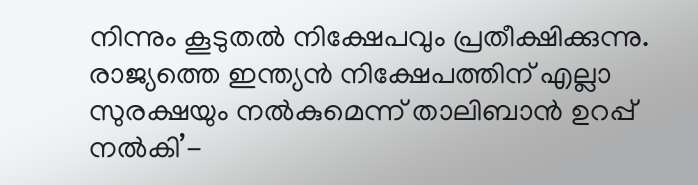നിന്നും കൂടുതല്‍ നിക്ഷേപവും പ്രതീക്ഷിക്കുന്നു. രാജ്യത്തെ ഇന്ത്യന്‍ നിക്ഷേപത്തിന് എല്ലാ സുരക്ഷയും നല്‍കുമെന്ന് താലിബാന്‍ ഉറപ്പ് നല്‍കി’-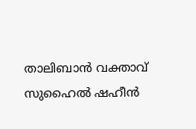താലിബാന്‍ വക്താവ് സുഹൈല്‍ ഷഹീന്‍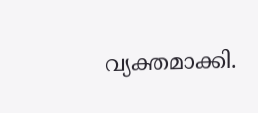വ്യക്തമാക്കി.